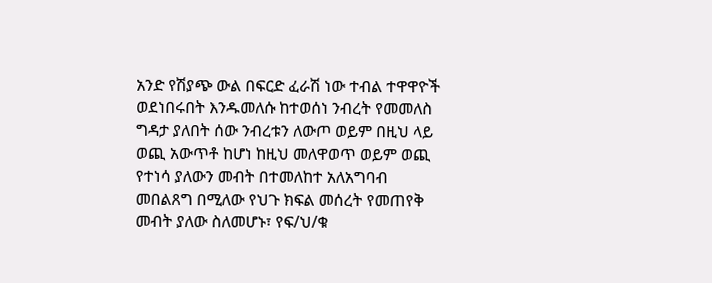አንድ የሽያጭ ውል በፍርድ ፈራሽ ነው ተብል ተዋዋዮች ወደነበሩበት እንዱመለሱ ከተወሰነ ንብረት የመመለስ ግዳታ ያለበት ሰው ንብረቱን ለውጦ ወይም በዚህ ላይ ወጪ አውጥቶ ከሆነ ከዚህ መለዋወጥ ወይም ወጪ የተነሳ ያለውን መብት በተመለከተ አለአግባብ መበልጸግ በሚለው የህጉ ክፍል መሰረት የመጠየቅ መብት ያለው ስለመሆኑ፣ የፍ/ህ/ቁ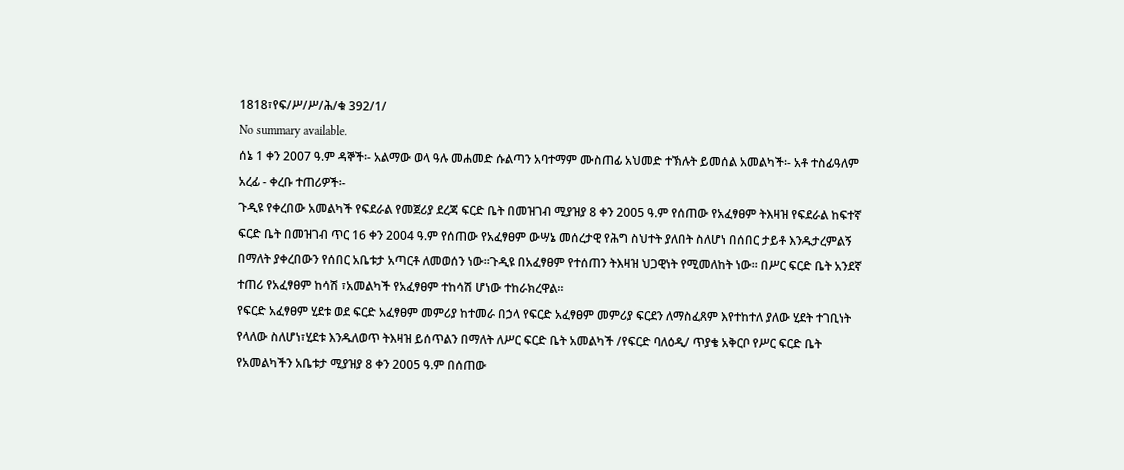1818፣የፍ/ሥ/ሥ/ሕ/ቁ 392/1/
No summary available.
ሰኔ 1 ቀን 2007 ዓ.ም ዳኞች፡- አልማው ወላ ዓሉ መሐመድ ሱልጣን አባተማም ሙስጠፊ አህመድ ተኽሉት ይመሰል አመልካች፡- አቶ ተስፊዓለም አረፊ - ቀረቡ ተጠሪዎች፡-
ጉዲዩ የቀረበው አመልካች የፍደራል የመጀሪያ ደረጃ ፍርድ ቤት በመዝገብ ሚያዝያ 8 ቀን 2005 ዓ.ም የሰጠው የአፈፃፀም ትእዛዝ የፍደራል ከፍተኛ ፍርድ ቤት በመዝገብ ጥር 16 ቀን 2004 ዓ.ም የሰጠው የአፈፃፀም ውሣኔ መሰረታዊ የሕግ ስህተት ያለበት ስለሆነ በሰበር ታይቶ እንዱታረምልኝ በማለት ያቀረበውን የሰበር አቤቱታ አጣርቶ ለመወሰን ነው።ጉዲዩ በአፈፃፀም የተሰጠን ትእዛዝ ህጋዊነት የሚመለከት ነው። በሥር ፍርድ ቤት አንደኛ ተጠሪ የአፈፃፀም ከሳሽ ፣አመልካች የአፈፃፀም ተከሳሽ ሆነው ተከራክረዋል።
የፍርድ አፈፃፀም ሂደቱ ወደ ፍርድ አፈፃፀም መምሪያ ከተመራ በኃላ የፍርድ አፈፃፀም መምሪያ ፍርደን ለማስፈጸም እየተከተለ ያለው ሂደት ተገቢነት የላለው ስለሆነ፣ሂደቱ እንዱለወጥ ትእዛዝ ይሰጥልን በማለት ለሥር ፍርድ ቤት አመልካች /የፍርድ ባለዕዲ/ ጥያቄ አቅርቦ የሥር ፍርድ ቤት የአመልካችን አቤቱታ ሚያዝያ 8 ቀን 2005 ዓ.ም በሰጠው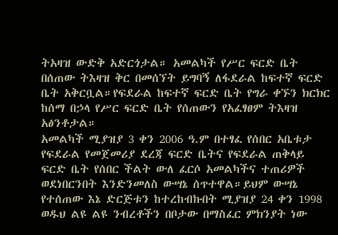ትአዛዝ ውድቅ አድርጎታል። አመልካች የሥር ፍርድ ቤት በሰጠው ትእዛዝ ቅር በመሰኘት ይግባኝ ለፋደራል ከፍተኛ ፍርድ ቤት አቅርቧል።የፍደራል ከፍተኛ ፍርድ ቤት የግራ ቀኙን ክርክር ከሰማ በኃላ የሥር ፍርድ ቤት የሰጠውን የአፈፃፀም ትእዛዝ አፅንቶታል።
አመልካች ሚያዝያ 3 ቀን 2006 ዓ.ም በተፃፈ የሰበር አቤቱታ የፍደራል የመጀመሪያ ደረጃ ፍርድ ቤትና የፍደራል ጠቅላይ ፍርድ ቤት የሰበር ችልት ውለ ፈርሶ አመልካችና ተጠሪዎች ወደነበርንበት እንድንመለስ ውሣኔ ሰጥተዋል።ይህም ውሣኔ የተሰጠው እኔ ድርጅቱን ከተረከብኩበት ሚያዝያ 24 ቀን 1998 ወዱህ ልዩ ልዩ ንብረቶችን በቦታው በማስፈር ምክንያት ነው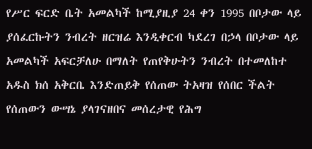የሥር ፍርድ ቤት አመልካች ከሚያዚያ 24 ቀን 1995 በቦታው ላይ ያሰፈርኩትን ንብረት ዘርዝሬ እንዲቀርብ ካደረገ በኃላ በቦታው ላይ አመልካች አፍርቻለሁ በማለት የጠየቅሁትን ንብረት በተመለከተ አዱስ ክሰ አቅርቤ እንድጠይቅ የሰጠው ትአዛዝ የሰበር ችልት የሰጠውን ውሣኔ ያላገናዘበና መሰረታዊ የሕግ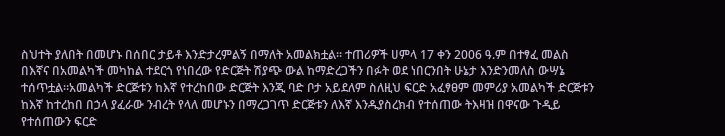ስህተት ያለበት በመሆኑ በሰበር ታይቶ እንድታረምልኝ በማለት አመልክቷል። ተጠሪዎች ሀምላ 17 ቀን 2006 ዓ.ም በተፃፈ መልስ በእኛና በአመልካች መካከል ተደርጎ የነበረው የድርጅት ሽያጭ ውል ከማድረጋችን በፉት ወደ ነበርንበት ሁኔታ እንድንመለስ ውሣኔ ተሰጥቷል።አመልካች ድርጅቱን ከእኛ የተረከበው ድርጅት እንጂ ባድ ቦታ አይደለም ስለዚህ ፍርድ አፈፃፀም መምሪያ አመልካች ድርጅቱን ከእኛ ከተረከበ በኃላ ያፈራው ንብረት የላለ መሆኑን በማረጋገጥ ድርጅቱን ለእኛ እንዱያስረክብ የተሰጠው ትእዛዝ በዋናው ጉዲይ የተሰጠውን ፍርድ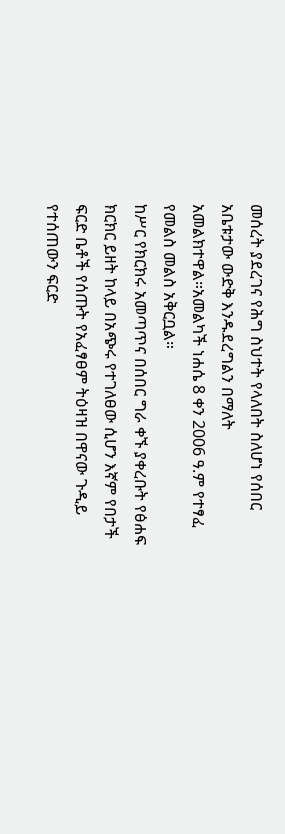መሰረት ያደረገና የሕግ ስህተት የላለበት ስለሆነ የሰበር አቤቱታው ውድቅ እንዱደረግልን በማለት አመልክተዋል።አመልካች ነሐሴ 8 ቀን 2006 ዓ.ም የተፃፈ የመልስ መልስ አቅርቧል።
ከሥር የክርክሩ አመጣጥና በሰበር ግራ ቀኙ ያቀረቡት የፅሐፍ ክርክር ይዘት ከላይ በአጭሩ የተገለፀው ሲሆን እኛም የበታች ፍርድ ቤቶች የሰጡት የአፈፃፀም ትዕዛዝ በዋናው ጉዲይ የተሰጠውን ፍርድ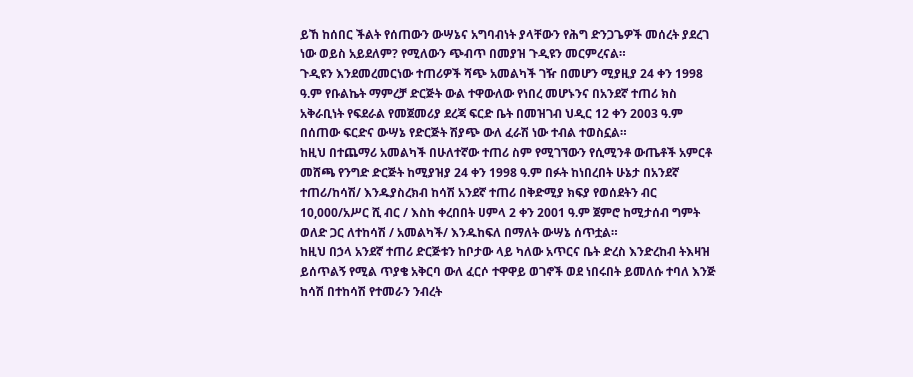ይኸ ከሰበር ችልት የሰጠውን ውሣኔና አግባብነት ያላቸውን የሕግ ድንጋጌዎች መሰረት ያደረገ ነው ወይስ አይደለም? የሚለውን ጭብጥ በመያዝ ጉዲዩን መርምረናል።
ጉዲዩን እንደመረመርነው ተጠሪዎች ሻጭ አመልካች ገዥ በመሆን ሚያዚያ 24 ቀን 1998 ዓ.ም የቡልኬት ማምረቻ ድርጅት ውል ተዋውለው የነበረ መሆኑንና በአንደኛ ተጠሪ ክስ አቅራቢነት የፍደራል የመጀመሪያ ደረጃ ፍርድ ቤት በመዝገብ ህዲር 12 ቀን 2003 ዓ.ም በሰጠው ፍርድና ውሣኔ የድርጅት ሽያጭ ውለ ፈራሽ ነው ተብል ተወስኗል።
ከዚህ በተጨማሪ አመልካች በሁለተኛው ተጠሪ ስም የሚገኘውን የሲሚንቶ ውጤቶች አምርቶ መሸጫ የንግድ ድርጅት ከሚያዝያ 24 ቀን 1998 ዓ.ም በፉት ከነበረበት ሁኔታ በአንደኛ ተጠሪ/ከሳሽ/ እንዱያስረክብ ከሳሽ አንደኛ ተጠሪ በቅድሚያ ክፍያ የወሰደትን ብር 10,000/አሥር ሺ ብር / እስከ ቀረበበት ሀምላ 2 ቀን 2001 ዓ.ም ጀምሮ ከሚታሰብ ግምት ወለድ ጋር ለተከሳሽ / አመልካች/ እንዱከፍለ በማለት ውሣኔ ሰጥቷል።
ከዚህ በኃላ አንደኛ ተጠሪ ድርጅቱን ከቦታው ላይ ካለው አጥርና ቤት ድረስ እንድረከብ ትእዛዝ ይሰጥልኝ የሚል ጥያቄ አቅርባ ውለ ፈርሶ ተዋዋይ ወገኖች ወደ ነበሩበት ይመለሱ ተባለ እንጅ ከሳሽ በተከሳሽ የተመራን ንብረት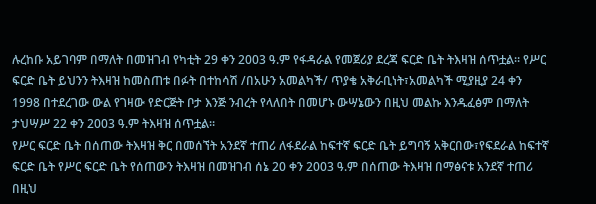ሉረከቡ አይገባም በማለት በመዝገብ የካቲት 29 ቀን 2003 ዓ.ም የፋዳራል የመጀሪያ ደረጃ ፍርድ ቤት ትእዛዝ ሰጥቷል። የሥር ፍርድ ቤት ይህንን ትእዛዝ ከመስጠቱ በፉት በተከሳሽ /በአሁን አመልካች/ ጥያቄ አቅራቢነት፣አመልካች ሚያዚያ 24 ቀን 1998 በተደረገው ውል የገዛው የድርጅት ቦታ እንጅ ንብረት የላለበት በመሆኑ ውሣኔውን በዚህ መልኩ እንዱፈፅም በማለት ታህሣሥ 22 ቀን 2003 ዓ.ም ትእዛዝ ሰጥቷል።
የሥር ፍርድ ቤት በሰጠው ትእዛዝ ቅር በመሰኘት አንደኛ ተጠሪ ለፋደራል ከፍተኛ ፍርድ ቤት ይግባኝ አቅርበው፣የፍደራል ከፍተኛ ፍርድ ቤት የሥር ፍርድ ቤት የሰጠውን ትእዛዝ በመዝገብ ሰኔ 20 ቀን 2003 ዓ.ም በሰጠው ትእዛዝ በማፅናቱ አንደኛ ተጠሪ በዚህ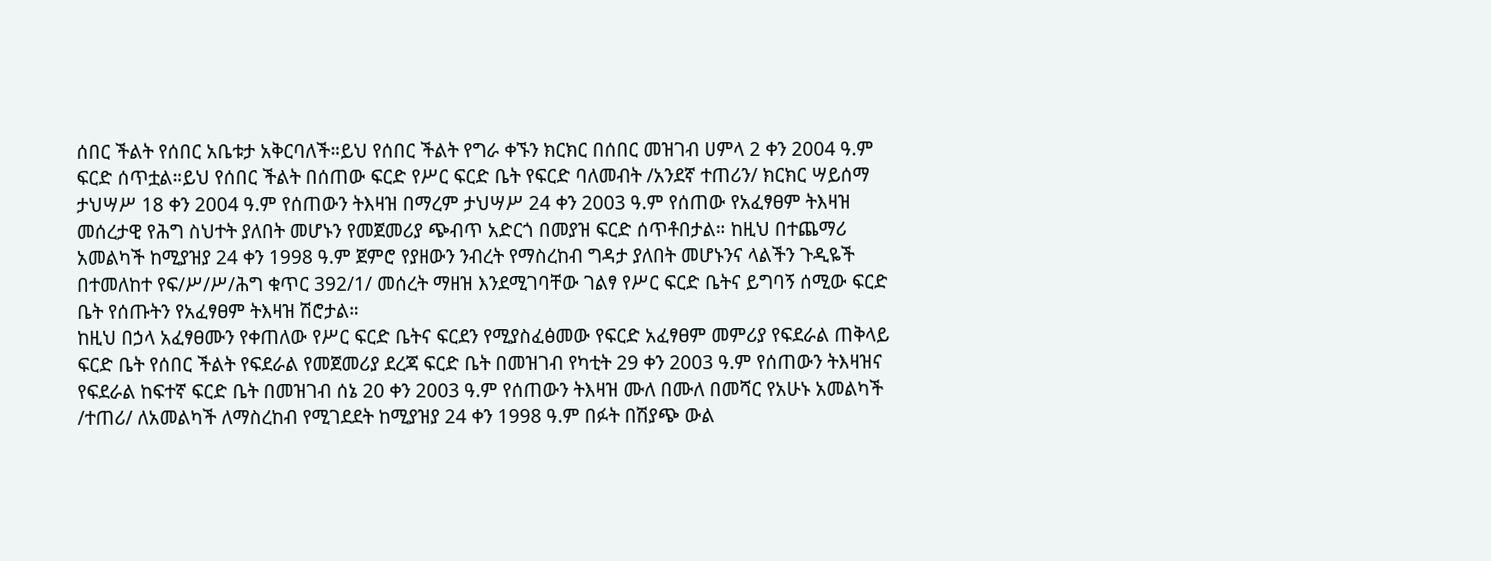ሰበር ችልት የሰበር አቤቱታ አቅርባለች።ይህ የሰበር ችልት የግራ ቀኙን ክርክር በሰበር መዝገብ ሀምላ 2 ቀን 2004 ዓ.ም ፍርድ ሰጥቷል።ይህ የሰበር ችልት በሰጠው ፍርድ የሥር ፍርድ ቤት የፍርድ ባለመብት /አንደኛ ተጠሪን/ ክርክር ሣይሰማ ታህሣሥ 18 ቀን 2004 ዓ.ም የሰጠውን ትእዛዝ በማረም ታህሣሥ 24 ቀን 2003 ዓ.ም የሰጠው የአፈፃፀም ትእዛዝ መሰረታዊ የሕግ ስህተት ያለበት መሆኑን የመጀመሪያ ጭብጥ አድርጎ በመያዝ ፍርድ ሰጥቶበታል። ከዚህ በተጨማሪ አመልካች ከሚያዝያ 24 ቀን 1998 ዓ.ም ጀምሮ የያዘውን ንብረት የማስረከብ ግዳታ ያለበት መሆኑንና ላልችን ጉዲዬች በተመለከተ የፍ/ሥ/ሥ/ሕግ ቁጥር 392/1/ መሰረት ማዘዝ እንደሚገባቸው ገልፃ የሥር ፍርድ ቤትና ይግባኝ ሰሚው ፍርድ ቤት የሰጡትን የአፈፃፀም ትእዛዝ ሽሮታል።
ከዚህ በኃላ አፈፃፀሙን የቀጠለው የሥር ፍርድ ቤትና ፍርደን የሚያስፈፅመው የፍርድ አፈፃፀም መምሪያ የፍደራል ጠቅላይ ፍርድ ቤት የሰበር ችልት የፍደራል የመጀመሪያ ደረጃ ፍርድ ቤት በመዝገብ የካቲት 29 ቀን 2003 ዓ.ም የሰጠውን ትእዛዝና የፍደራል ከፍተኛ ፍርድ ቤት በመዝገብ ሰኔ 20 ቀን 2003 ዓ.ም የሰጠውን ትእዛዝ ሙለ በሙለ በመሻር የአሁኑ አመልካች /ተጠሪ/ ለአመልካች ለማስረከብ የሚገደደት ከሚያዝያ 24 ቀን 1998 ዓ.ም በፉት በሽያጭ ውል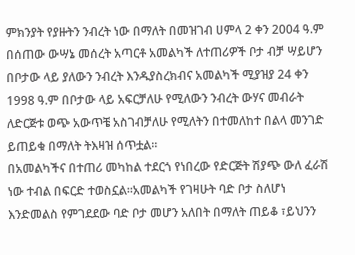ምክንያት የያዙትን ንብረት ነው በማለት በመዝገብ ሀምላ 2 ቀን 2004 ዓ.ም በሰጠው ውሣኔ መሰረት አጣርቶ አመልካች ለተጠሪዎች ቦታ ብቻ ሣይሆን በቦታው ላይ ያለውን ንብረት እንዱያስረክብና አመልካች ሚያዝያ 24 ቀን 1998 ዓ.ም በቦታው ላይ አፍርቻለሁ የሚለውን ንብረት ውሃና መብራት ለድርጅቱ ወጭ አውጥቼ አስገብቻለሁ የሚለትን በተመለከተ በልላ መንገድ ይጠይቁ በማለት ትእዛዝ ሰጥቷል።
በአመልካችና በተጠሪ መካከል ተደርጎ የነበረው የድርጅት ሽያጭ ውለ ፈራሽ ነው ተብል በፍርድ ተወስኗል።አመልካች የገዛሁት ባድ ቦታ ስለሆነ እንድመልስ የምገደደው ባድ ቦታ መሆን አለበት በማለት ጠይቆ ፣ይህንን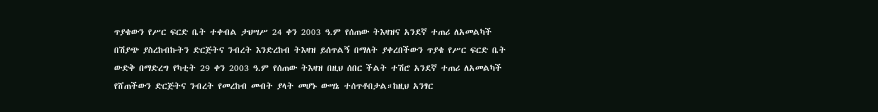ጥያቄውን የሥር ፍርድ ቤት ተቀብል ታህሣሥ 24 ቀን 2003 ዓ.ም የሰጠው ትእዛዝና አንደኛ ተጠሪ ለአመልካች በሽያጭ ያስረከብኩትን ድርጅትና ንብረት እንድረከብ ትእዛዝ ይሰጥልኝ በማለት ያቀረበችውን ጥያቄ የሥር ፍርድ ቤት ውድቅ በማድረግ የካቲት 29 ቀን 2003 ዓ.ም የሰጠው ትእዛዝ በዚህ ሰበር ችልት ተሽሮ አንደኛ ተጠሪ ለአመልካች የሸጠችውን ድርጅትና ንብረት የመረከብ መብት ያላት መሆኑ ውሣኔ ተሰጥቶበታል።ከዚህ አንፃር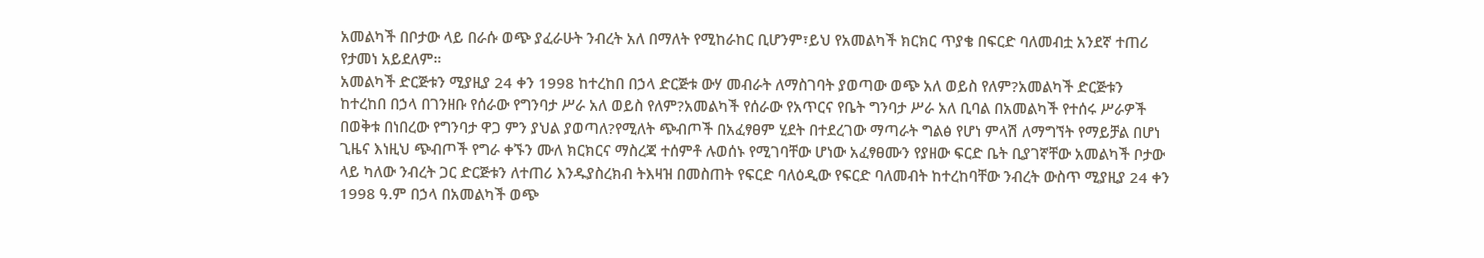አመልካች በቦታው ላይ በራሱ ወጭ ያፈራሁት ንብረት አለ በማለት የሚከራከር ቢሆንም፣ይህ የአመልካች ክርክር ጥያቄ በፍርድ ባለመብቷ አንደኛ ተጠሪ የታመነ አይደለም።
አመልካች ድርጅቱን ሚያዚያ 24 ቀን 1998 ከተረከበ በኃላ ድርጅቱ ውሃ መብራት ለማስገባት ያወጣው ወጭ አለ ወይስ የለም?አመልካች ድርጅቱን ከተረከበ በኃላ በገንዘቡ የሰራው የግንባታ ሥራ አለ ወይስ የለም?አመልካች የሰራው የአጥርና የቤት ግንባታ ሥራ አለ ቢባል በአመልካች የተሰሩ ሥራዎች በወቅቱ በነበረው የግንባታ ዋጋ ምን ያህል ያወጣለ?የሚለት ጭብጦች በአፈፃፀም ሂደት በተደረገው ማጣራት ግልፅ የሆነ ምላሽ ለማግኘት የማይቻል በሆነ ጊዜና እነዚህ ጭብጦች የግራ ቀኙን ሙለ ክርክርና ማስረጃ ተሰምቶ ሉወሰኑ የሚገባቸው ሆነው አፈፃፀሙን የያዘው ፍርድ ቤት ቢያገኛቸው አመልካች ቦታው ላይ ካለው ንብረት ጋር ድርጅቱን ለተጠሪ እንዱያስረክብ ትእዛዝ በመስጠት የፍርድ ባለዕዲው የፍርድ ባለመብት ከተረከባቸው ንብረት ውስጥ ሚያዚያ 24 ቀን 1998 ዓ.ም በኃላ በአመልካች ወጭ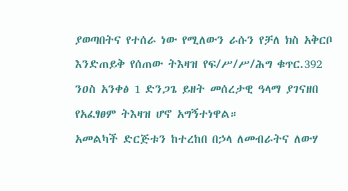ያወጣበትና የተሰራ ነው የሚለውን ራሱን የቻለ ክስ አቅርቦ እንድጠይቅ የሰጠው ትእዛዝ የፍ/ሥ/ሥ/ሕግ ቁጥር.392 ንዐስ አንቀፅ 1 ድንጋጌ ይዘት መሰረታዊ ዓላማ ያገናዘበ የአፈፃፀም ትእዛዝ ሆኖ አግኝተነዋል።
አመልካች ድርጅቱን ከተረከበ በኃላ ለመብራትና ለውሃ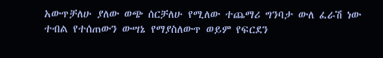አውጥቻለሁ ያለው ወጭ ሰርቻለሁ የሚለው ተጨማሪ ግንባታ ውለ ፈራሽ ነው ተብል የተሰጠውን ውሣኔ የማያስለውጥ ወይም የፍርደን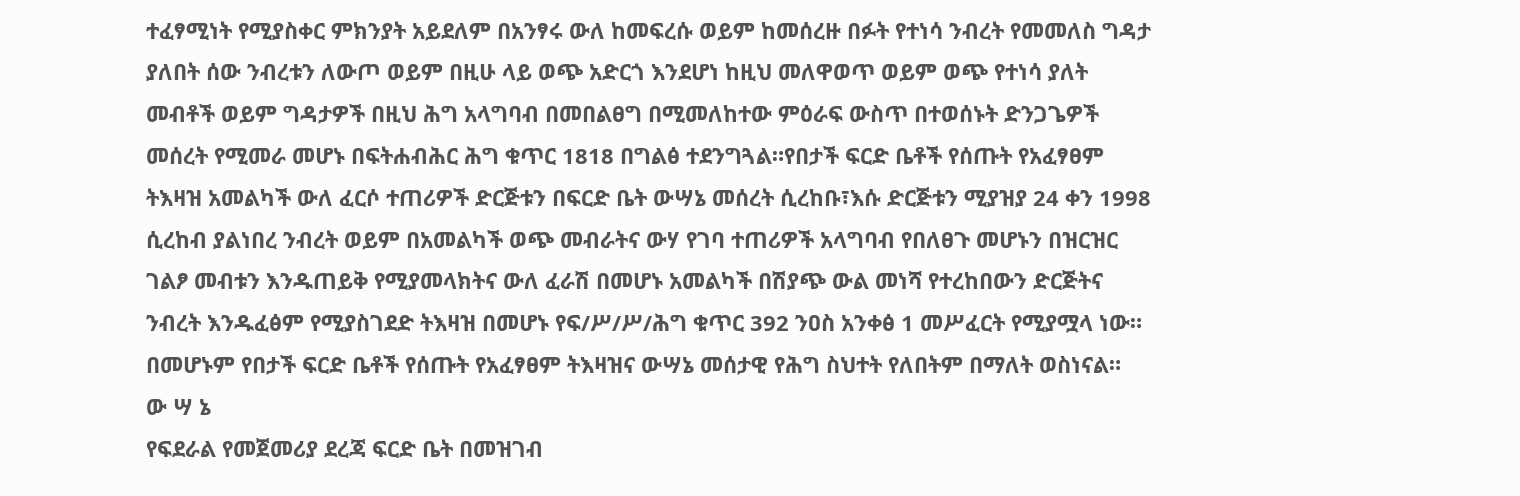ተፈፃሚነት የሚያስቀር ምክንያት አይደለም በአንፃሩ ውለ ከመፍረሱ ወይም ከመሰረዙ በፉት የተነሳ ንብረት የመመለስ ግዳታ ያለበት ሰው ንብረቱን ለውጦ ወይም በዚሁ ላይ ወጭ አድርጎ እንደሆነ ከዚህ መለዋወጥ ወይም ወጭ የተነሳ ያለት መብቶች ወይም ግዳታዎች በዚህ ሕግ አላግባብ በመበልፀግ በሚመለከተው ምዕራፍ ውስጥ በተወሰኑት ድንጋጌዎች መሰረት የሚመራ መሆኑ በፍትሐብሕር ሕግ ቁጥር 1818 በግልፅ ተደንግጓል።የበታች ፍርድ ቤቶች የሰጡት የአፈፃፀም ትእዛዝ አመልካች ውለ ፈርሶ ተጠሪዎች ድርጅቱን በፍርድ ቤት ውሣኔ መሰረት ሲረከቡ፣እሱ ድርጅቱን ሚያዝያ 24 ቀን 1998 ሲረከብ ያልነበረ ንብረት ወይም በአመልካች ወጭ መብራትና ውሃ የገባ ተጠሪዎች አላግባብ የበለፀጉ መሆኑን በዝርዝር ገልፆ መብቱን እንዱጠይቅ የሚያመላክትና ውለ ፈራሽ በመሆኑ አመልካች በሽያጭ ውል መነሻ የተረከበውን ድርጅትና ንብረት እንዱፈፅም የሚያስገደድ ትእዛዝ በመሆኑ የፍ/ሥ/ሥ/ሕግ ቁጥር 392 ንዐስ አንቀፅ 1 መሥፈርት የሚያሟላ ነው። በመሆኑም የበታች ፍርድ ቤቶች የሰጡት የአፈፃፀም ትእዛዝና ውሣኔ መሰታዊ የሕግ ስህተት የለበትም በማለት ወስነናል።
ው ሣ ኔ
የፍደራል የመጀመሪያ ደረጃ ፍርድ ቤት በመዝገብ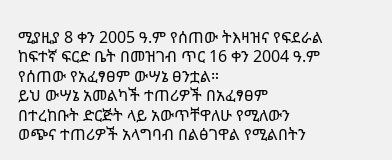ሚያዚያ 8 ቀን 2005 ዓ.ም የሰጠው ትእዛዝና የፍደራል ከፍተኛ ፍርድ ቤት በመዝገብ ጥር 16 ቀን 2004 ዓ.ም የሰጠው የአፈፃፀም ውሣኔ ፀንቷል።
ይህ ውሣኔ አመልካች ተጠሪዎች በአፈፃፀም በተረከቡት ድርጅት ላይ አውጥቸዋለሁ የሚለውን ወጭና ተጠሪዎች አላግባብ በልፅገዋል የሚልበትን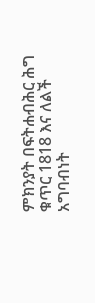ምክንያት በፍትሐብሕር ሕግ ቁጥር 1818 እና ለልች አግባብነት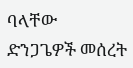ባላቸው ድንጋጌዎች መሰረት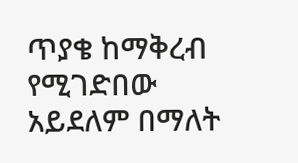ጥያቄ ከማቅረብ የሚገድበው አይደለም በማለት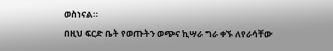ወስነናል።
በዚህ ፍርድ ቤት የወጡትን ወጭና ኪሣራ ግራ ቀኙ ለየራሳቸው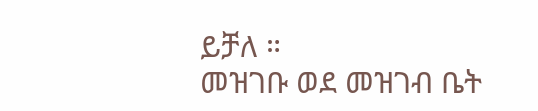ይቻለ ።
መዝገቡ ወደ መዝገብ ቤት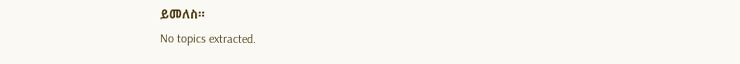ይመለስ።
No topics extracted.